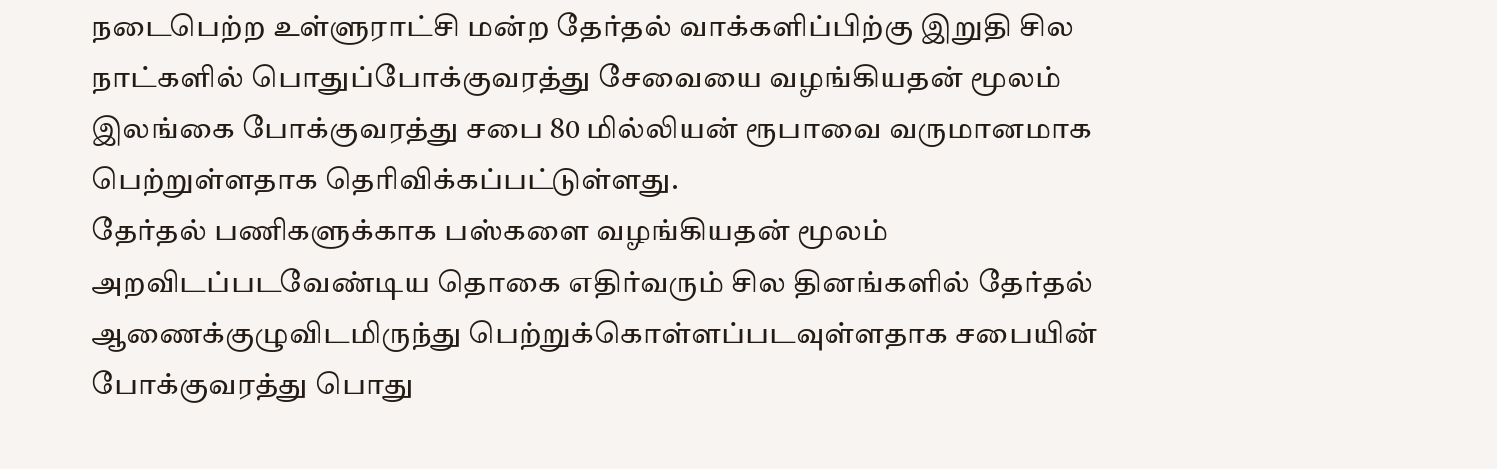நடைபெற்ற உள்ளுராட்சி மன்ற தேர்தல் வாக்களிப்பிற்கு இறுதி சில நாட்களில் பொதுப்போக்குவரத்து சேவையை வழங்கியதன் மூலம் இலங்கை போக்குவரத்து சபை 80 மில்லியன் ரூபாவை வருமானமாக பெற்றுள்ளதாக தெரிவிக்கப்பட்டுள்ளது.
தேர்தல் பணிகளுக்காக பஸ்களை வழங்கியதன் மூலம் அறவிடப்படவேண்டிய தொகை எதிர்வரும் சில தினங்களில் தேர்தல் ஆணைக்குழுவிடமிருந்து பெற்றுக்கொள்ளப்படவுள்ளதாக சபையின் போக்குவரத்து பொது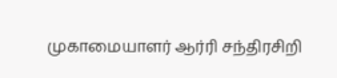முகாமையாளர் ஆர்ரி சந்திரசிறி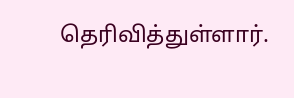தெரிவித்துள்ளார்.